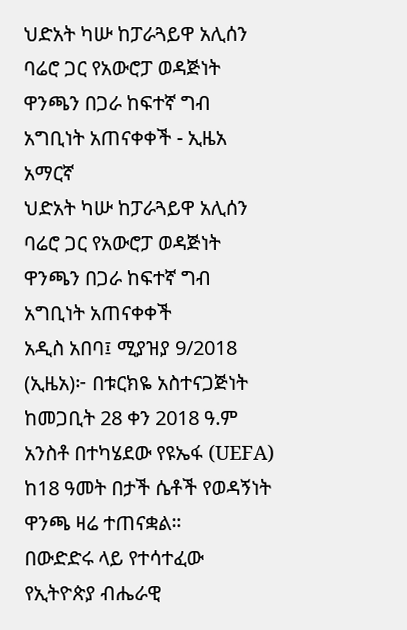ህድአት ካሡ ከፓራጓይዋ አሊሰን ባሬሮ ጋር የአውሮፓ ወዳጅነት ዋንጫን በጋራ ከፍተኛ ግብ አግቢነት አጠናቀቀች - ኢዜአ አማርኛ
ህድአት ካሡ ከፓራጓይዋ አሊሰን ባሬሮ ጋር የአውሮፓ ወዳጅነት ዋንጫን በጋራ ከፍተኛ ግብ አግቢነት አጠናቀቀች
አዲስ አበባ፤ ሚያዝያ 9/2018 (ኢዜአ)፦ በቱርክዬ አስተናጋጅነት ከመጋቢት 28 ቀን 2018 ዓ.ም አንስቶ በተካሄደው የዩኤፋ (UEFA) ከ18 ዓመት በታች ሴቶች የወዳኝነት ዋንጫ ዛሬ ተጠናቋል።
በውድድሩ ላይ የተሳተፈው የኢትዮጵያ ብሔራዊ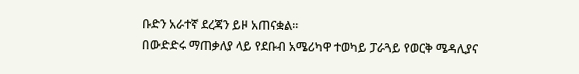ቡድን አራተኛ ደረጃን ይዞ አጠናቋል።
በውድድሩ ማጠቃለያ ላይ የደቡብ አሜሪካዋ ተወካይ ፓራጓይ የወርቅ ሜዳሊያና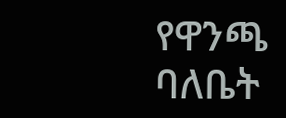የዋንጫ ባለቤት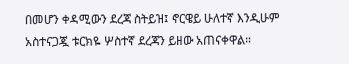በመሆን ቀዳሚውን ደረጃ ስትይዝ፤ ኖርዌይ ሁለተኛ እንዲሁም አስተናጋጇ ቱርክዬ ሦስተኛ ደረጃን ይዘው አጠናቀዋል።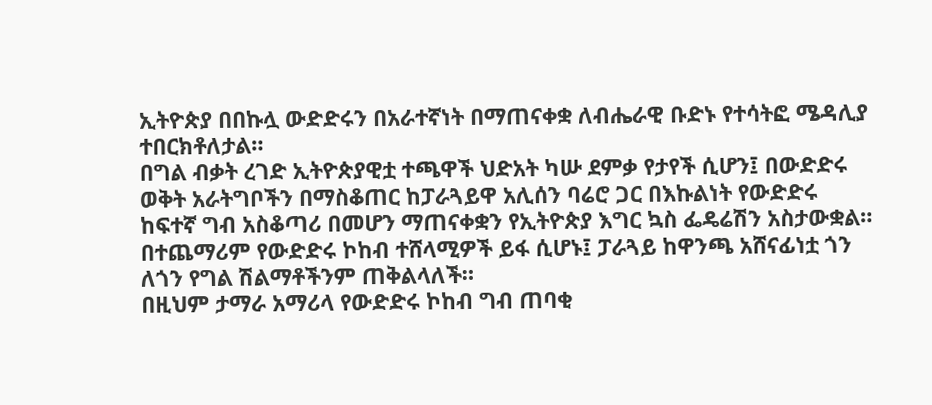ኢትዮጵያ በበኩሏ ውድድሩን በአራተኛነት በማጠናቀቋ ለብሔራዊ ቡድኑ የተሳትፎ ሜዳሊያ ተበርክቶለታል።
በግል ብቃት ረገድ ኢትዮጵያዊቷ ተጫዋች ህድአት ካሡ ደምቃ የታየች ሲሆን፤ በውድድሩ ወቅት አራትግቦችን በማስቆጠር ከፓራጓይዋ አሊሰን ባሬሮ ጋር በእኩልነት የውድድሩ ከፍተኛ ግብ አስቆጣሪ በመሆን ማጠናቀቋን የኢትዮጵያ እግር ኳስ ፌዴሬሽን አስታውቋል።
በተጨማሪም የውድድሩ ኮከብ ተሸላሚዎች ይፋ ሲሆኑ፤ ፓራጓይ ከዋንጫ አሸናፊነቷ ጎን ለጎን የግል ሽልማቶችንም ጠቅልላለች።
በዚህም ታማራ አማሪላ የውድድሩ ኮከብ ግብ ጠባቂ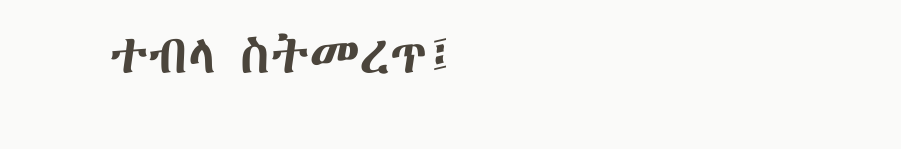ተብላ ስትመረጥ፤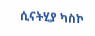ሲናትሂያ ካስኮ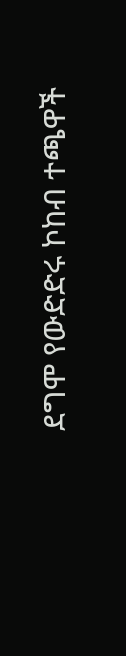ደግሞ የውድድሩ ኮከብ ተጫዋች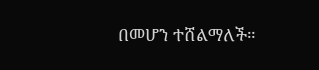በመሆን ተሸልማለች።